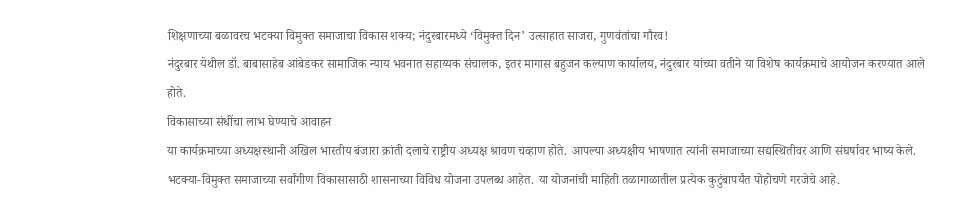शिक्षणाच्या बळावरच भटक्या विमुक्त समाजाचा विकास शक्य; नंदुरबारमध्ये ‘विमुक्त दिन’ उत्साहात साजरा, गुणवंतांचा गौरव!
नंदुरबार येथील डॉ. बाबासाहेब आंबेडकर सामाजिक न्याय भवनात सहाय्यक संचालक, इतर मागास बहुजन कल्याण कार्यालय, नंदुरबार यांच्या वतीने या विशेष कार्यक्रमाचे आयोजन करण्यात आले होते.
विकासाच्या संधींचा लाभ घेण्याचे आवाहन
या कार्यक्रमाच्या अध्यक्षस्थानी अखिल भारतीय बंजारा क्रांती दलाचे राष्ट्रीय अध्यक्ष श्रावण चव्हाण होते. आपल्या अध्यक्षीय भाषणात त्यांनी समाजाच्या सद्यस्थितीवर आणि संघर्षावर भाष्य केले. भटक्या-विमुक्त समाजाच्या सर्वांगीण विकासासाठी शासनाच्या विविध योजना उपलब्ध आहेत. या योजनांची माहिती तळागाळातील प्रत्येक कुटुंबापर्यंत पोहोचणे गरजेचे आहे.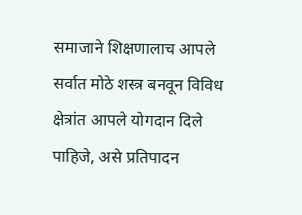समाजाने शिक्षणालाच आपले सर्वात मोठे शस्त्र बनवून विविध क्षेत्रांत आपले योगदान दिले पाहिजे, असे प्रतिपादन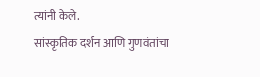त्यांनी केले.
सांस्कृतिक दर्शन आणि गुणवंतांचा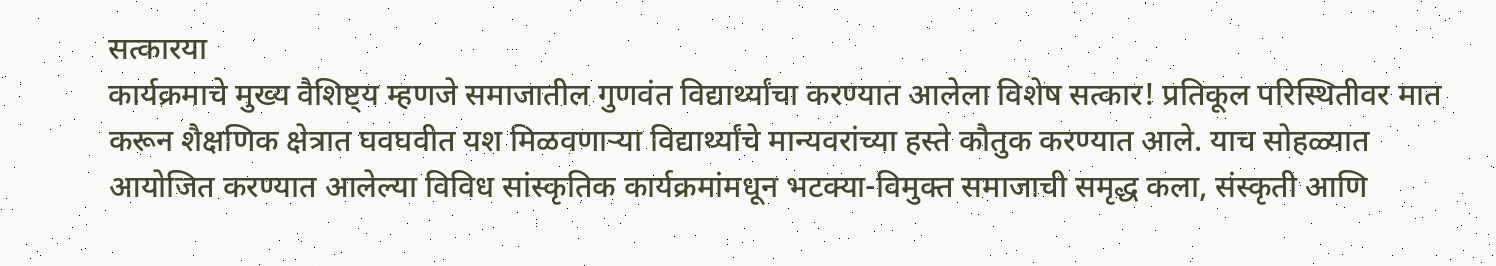सत्कारया
कार्यक्रमाचे मुख्य वैशिष्ट्य म्हणजे समाजातील गुणवंत विद्यार्थ्यांचा करण्यात आलेला विशेष सत्कार! प्रतिकूल परिस्थितीवर मात करून शैक्षणिक क्षेत्रात घवघवीत यश मिळवणाऱ्या विद्यार्थ्यांचे मान्यवरांच्या हस्ते कौतुक करण्यात आले. याच सोहळ्यात आयोजित करण्यात आलेल्या विविध सांस्कृतिक कार्यक्रमांमधून भटक्या-विमुक्त समाजाची समृद्ध कला, संस्कृती आणि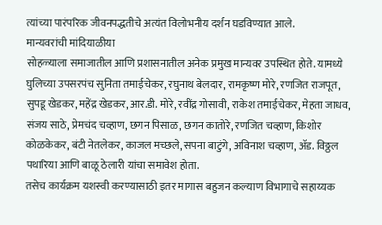त्यांच्या पारंपरिक जीवनपद्धतीचे अत्यंत विलोभनीय दर्शन घडविण्यात आले.
मान्यवरांची मांदियाळीया
सोहळ्याला समाजातील आणि प्रशासनातील अनेक प्रमुख मान्यवर उपस्थित होते. यामध्ये घुलिच्या उपसरपंच सुनिता तमाईचेकर, रघुनाथ बेलदार, रामकृष्ण मोरे, रणजित राजपूत, सुपडू खेडकर, महेंद्र खेडकर, आर.डी. मोरे, रवींद्र गोसावी, राकेश तमाईचेकर, मेहता जाधव, संजय साठे, प्रेमचंद चव्हाण, छगन पिसाळ, छगन कातोरे, रणजित चव्हाण, किशोर कोळकेकर, बंटी नेतलेकर, काजल मच्छले, सपना बाटुंगे, अविनाश चव्हाण, ॲड. विठ्ठल पथारिया आणि बाळू ठेलारी यांचा समावेश होता.
तसेच कार्यक्रम यशस्वी करण्यासाठी इतर मागास बहुजन कल्याण विभागाचे सहाय्यक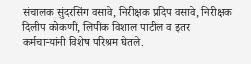संचालक सुंदरसिंग वसावे, निरीक्षक प्रदिप वसावे, निरीक्षक दिलीप कोकणी, लिपीक विशाल पाटील व इतर कर्मचाऱ्यांनी विशेष परिश्रम घेतले.